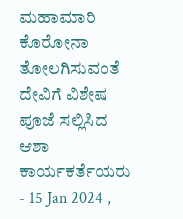ಮಹಾಮಾರಿ ಕೊರೋನಾ ತೋಲಗಿಸುವಂತೆ ದೇವಿಗೆ ವಿಶೇಷ ಪೂಜೆ ಸಲ್ಲಿಸಿದ ಆಶಾ ಕಾರ್ಯಕರ್ತೆಯರು
- 15 Jan 2024 ,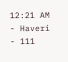12:21 AM
- Haveri
- 111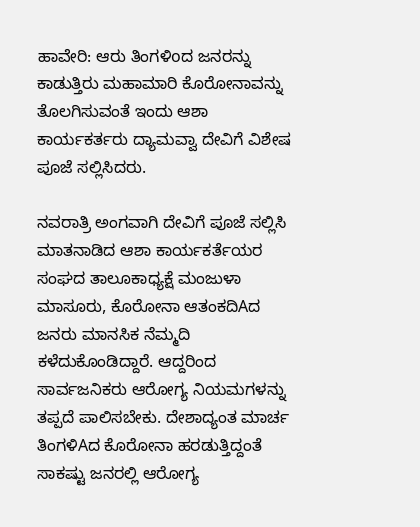ಹಾವೇರಿ: ಆರು ತಿಂಗಳಿoದ ಜನರನ್ನು ಕಾಡುತ್ತಿರು ಮಹಾಮಾರಿ ಕೊರೋನಾವನ್ನು ತೊಲಗಿಸುವಂತೆ ಇಂದು ಆಶಾ ಕಾರ್ಯಕರ್ತರು ದ್ಯಾಮವ್ವಾ ದೇವಿಗೆ ವಿಶೇಷ ಪೂಜೆ ಸಲ್ಲಿಸಿದರು.

ನವರಾತ್ರಿ ಅಂಗವಾಗಿ ದೇವಿಗೆ ಪೂಜೆ ಸಲ್ಲಿಸಿ ಮಾತನಾಡಿದ ಆಶಾ ಕಾರ್ಯಕರ್ತೆಯರ ಸಂಘದ ತಾಲೂಕಾಧ್ಯಕ್ಷೆ ಮಂಜುಳಾ ಮಾಸೂರು, ಕೊರೋನಾ ಆತಂಕದಿAದ ಜನರು ಮಾನಸಿಕ ನೆಮ್ಮದಿ ಕಳೆದುಕೊಂಡಿದ್ದಾರೆ. ಆದ್ದರಿಂದ ಸಾರ್ವಜನಿಕರು ಆರೋಗ್ಯ ನಿಯಮಗಳನ್ನು ತಪ್ಪದೆ ಪಾಲಿಸಬೇಕು. ದೇಶಾದ್ಯಂತ ಮಾರ್ಚ ತಿಂಗಳಿAದ ಕೊರೋನಾ ಹರಡುತ್ತಿದ್ದಂತೆ ಸಾಕಷ್ಟು ಜನರಲ್ಲಿ ಆರೋಗ್ಯ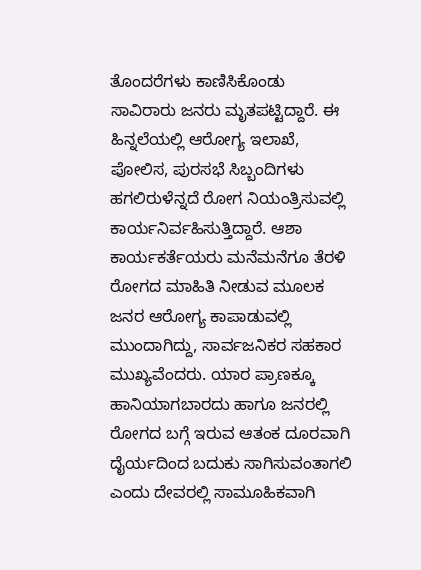ತೊಂದರೆಗಳು ಕಾಣಿಸಿಕೊಂಡು ಸಾವಿರಾರು ಜನರು ಮೃತಪಟ್ಟಿದ್ದಾರೆ. ಈ ಹಿನ್ನಲೆಯಲ್ಲಿ ಆರೋಗ್ಯ ಇಲಾಖೆ, ಪೋಲಿಸ, ಪುರಸಭೆ ಸಿಬ್ಬಂದಿಗಳು ಹಗಲಿರುಳೆನ್ನದೆ ರೋಗ ನಿಯಂತ್ರಿಸುವಲ್ಲಿ ಕಾರ್ಯನಿರ್ವಹಿಸುತ್ತಿದ್ದಾರೆ. ಆಶಾ ಕಾರ್ಯಕರ್ತೆಯರು ಮನೆಮನೆಗೂ ತೆರಳಿ ರೋಗದ ಮಾಹಿತಿ ನೀಡುವ ಮೂಲಕ ಜನರ ಆರೋಗ್ಯ ಕಾಪಾಡುವಲ್ಲಿ ಮುಂದಾಗಿದ್ದು, ಸಾರ್ವಜನಿಕರ ಸಹಕಾರ ಮುಖ್ಯವೆಂದರು. ಯಾರ ಪ್ರಾಣಕ್ಕೂ ಹಾನಿಯಾಗಬಾರದು ಹಾಗೂ ಜನರಲ್ಲಿ ರೋಗದ ಬಗ್ಗೆ ಇರುವ ಆತಂಕ ದೂರವಾಗಿ ದೈರ್ಯದಿಂದ ಬದುಕು ಸಾಗಿಸುವಂತಾಗಲಿ ಎಂದು ದೇವರಲ್ಲಿ ಸಾಮೂಹಿಕವಾಗಿ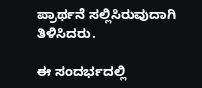ಪ್ರಾರ್ಥನೆ ಸಲ್ಲಿಸಿರುವುದಾಗಿ ತಿಳಿಸಿದರು.

ಈ ಸಂದರ್ಭದಲ್ಲಿ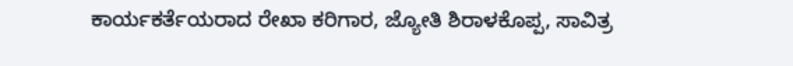ಕಾರ್ಯಕರ್ತೆಯರಾದ ರೇಖಾ ಕರಿಗಾರ, ಜ್ಯೋತಿ ಶಿರಾಳಕೊಪ್ಪ, ಸಾವಿತ್ರ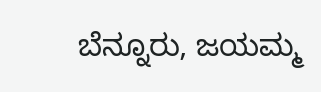ಬೆನ್ನೂರು, ಜಯಮ್ಮ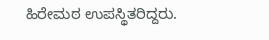ಹಿರೇಮಠ ಉಪಸ್ಥಿತರಿದ್ದರು.